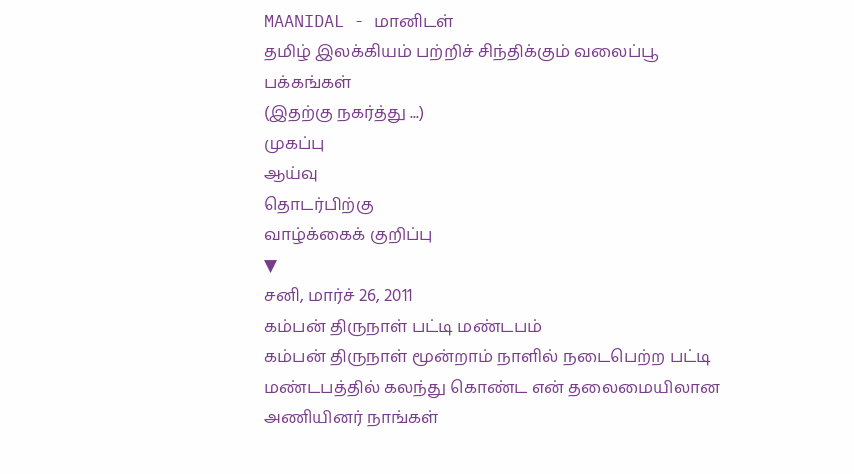MAANIDAL - மானிடள்
தமிழ் இலக்கியம் பற்றிச் சிந்திக்கும் வலைப்பூ
பக்கங்கள்
(இதற்கு நகர்த்து ...)
முகப்பு
ஆய்வு
தொடர்பிற்கு
வாழ்க்கைக் குறிப்பு
▼
சனி, மார்ச் 26, 2011
கம்பன் திருநாள் பட்டி மண்டபம்
கம்பன் திருநாள் மூன்றாம் நாளில் நடைபெற்ற பட்டி மண்டபத்தில் கலந்து கொண்ட என் தலைமையிலான அணியினர் நாங்கள்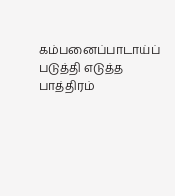கம்பனைப்பாடாய்ப் படுத்தி எடுத்த பாத்திரம்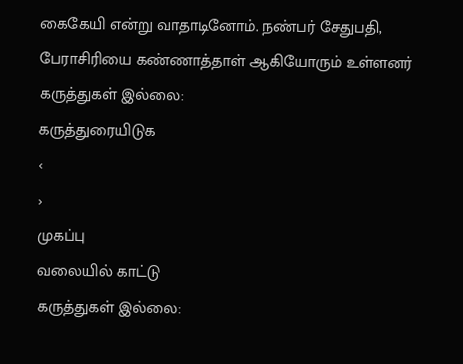கைகேயி என்று வாதாடினோம். நண்பர் சேதுபதி, பேராசிரியை கண்ணாத்தாள் ஆகியோரும் உள்ளனர்
கருத்துகள் இல்லை:
கருத்துரையிடுக
‹
›
முகப்பு
வலையில் காட்டு
கருத்துகள் இல்லை: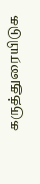கருத்துரையிடுக